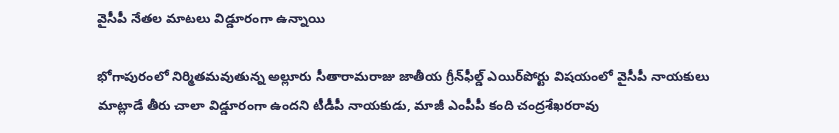వైసీపీ నేతల మాటలు విడ్డూరంగా ఉన్నాయి

భోగాపురంలో నిర్మితమవుతున్న అల్లూరు సీతారామరాజు జాతీయ గ్రీన్‌ఫీల్డ్‌ ఎయిర్‌పోర్టు విషయంలో వైసీపీ నాయకులు మాట్లాడే తీరు చాలా విడ్డూరంగా ఉందని టీడీపీ నాయకుడు, మాజీ ఎంపీపీ కంది చంద్రశేఖరరావు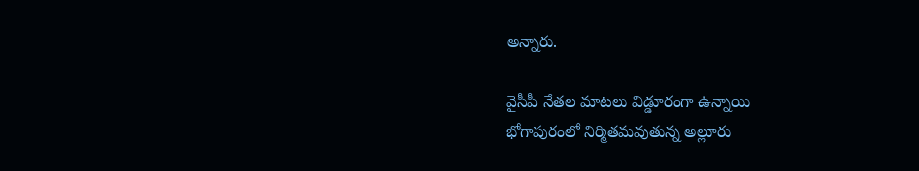అన్నారు.

వైసీపీ నేతల మాటలు విడ్డూరంగా ఉన్నాయి
భోగాపురంలో నిర్మితమవుతున్న అల్లూరు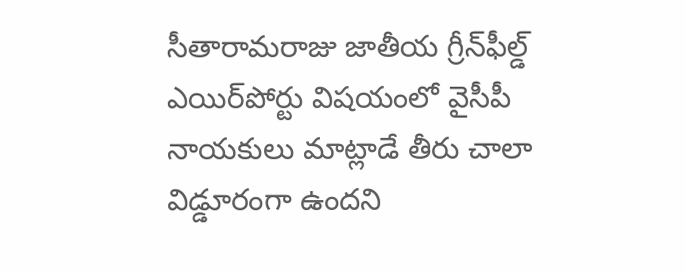సీతారామరాజు జాతీయ గ్రీన్‌ఫీల్డ్‌ ఎయిర్‌పోర్టు విషయంలో వైసీపీ నాయకులు మాట్లాడే తీరు చాలా విడ్డూరంగా ఉందని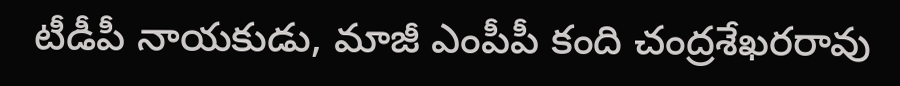టీడీపీ నాయకుడు, మాజీ ఎంపీపీ కంది చంద్రశేఖరరావు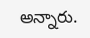అన్నారు.